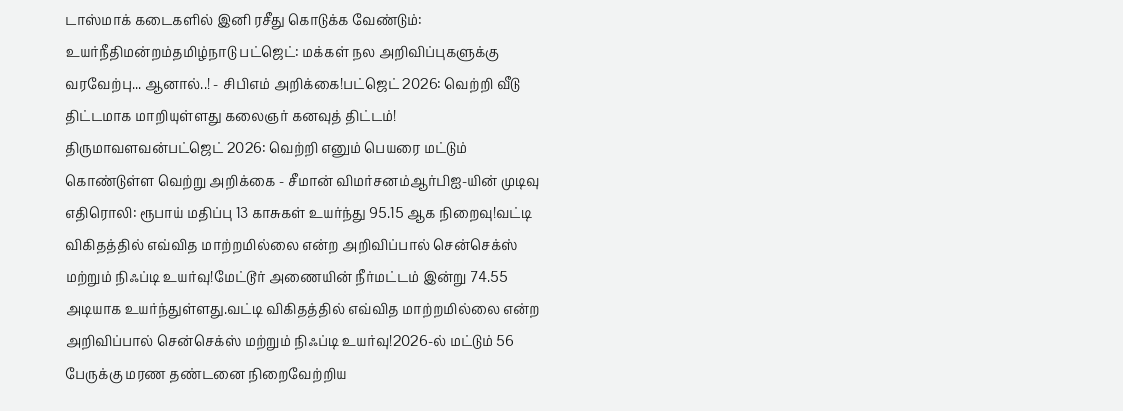டாஸ்மாக் கடைகளில் இனி ரசீது கொடுக்க வேண்டும்: உயர்நீதிமன்றம்தமிழ்நாடு பட்ஜெட்: மக்கள் நல அறிவிப்புகளுக்கு வரவேற்பு... ஆனால்..! - சிபிஎம் அறிக்கை!பட்ஜெட் 2026: வெற்றி வீடு திட்டமாக மாறியுள்ளது கலைஞர் கனவுத் திட்டம்! திருமாவளவன்பட்ஜெட் 2026: வெற்றி எனும் பெயரை மட்டும் கொண்டுள்ள வெற்று அறிக்கை - சீமான் விமர்சனம்ஆர்பிஐ-யின் முடிவு எதிரொலி: ரூபாய் மதிப்பு 13 காசுகள் உயர்ந்து 95.15 ஆக நிறைவு!வட்டி விகிதத்தில் எவ்வித மாற்றமில்லை என்ற அறிவிப்பால் சென்செக்ஸ் மற்றும் நிஃப்டி உயர்வு!மேட்டூர் அணையின் நீர்மட்டம் இன்று 74.55 அடியாக உயர்ந்துள்ளது.வட்டி விகிதத்தில் எவ்வித மாற்றமில்லை என்ற அறிவிப்பால் சென்செக்ஸ் மற்றும் நிஃப்டி உயர்வு!2026-ல் மட்டும் 56 பேருக்கு மரண தண்டனை நிறைவேற்றிய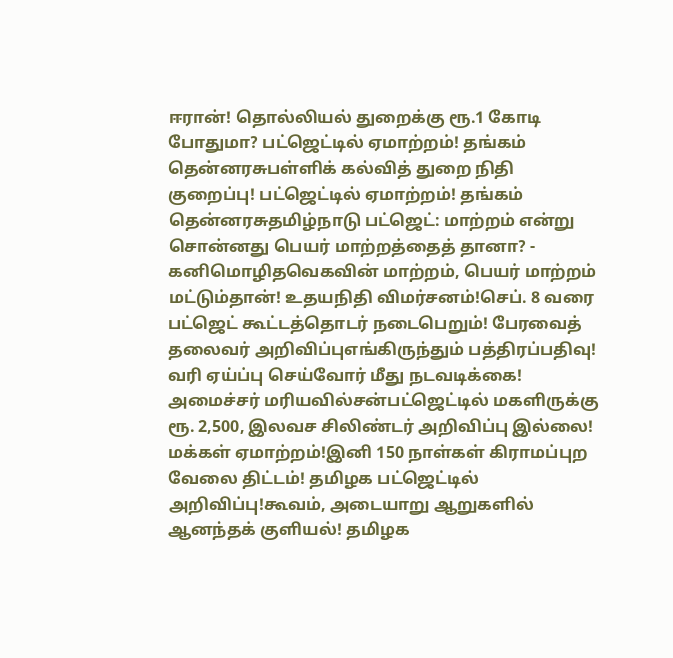ஈரான்! தொல்லியல் துறைக்கு ரூ.1 கோடி போதுமா? பட்ஜெட்டில் ஏமாற்றம்! தங்கம் தென்னரசுபள்ளிக் கல்வித் துறை நிதி குறைப்பு! பட்ஜெட்டில் ஏமாற்றம்! தங்கம் தென்னரசுதமிழ்நாடு பட்ஜெட்: மாற்றம் என்று சொன்னது பெயர் மாற்றத்தைத் தானா? - கனிமொழிதவெகவின் மாற்றம், பெயர் மாற்றம் மட்டும்தான்! உதயநிதி விமர்சனம்!செப். 8 வரை பட்ஜெட் கூட்டத்தொடர் நடைபெறும்! பேரவைத் தலைவர் அறிவிப்புஎங்கிருந்தும் பத்திரப்பதிவு! வரி ஏய்ப்பு செய்வோர் மீது நடவடிக்கை! அமைச்சர் மரியவில்சன்பட்ஜெட்டில் மகளிருக்கு ரூ. 2,500, இலவச சிலிண்டர் அறிவிப்பு இல்லை! மக்கள் ஏமாற்றம்!இனி 150 நாள்கள் கிராமப்புற வேலை திட்டம்! தமிழக பட்ஜெட்டில் அறிவிப்பு!கூவம், அடையாறு ஆறுகளில் ஆனந்தக் குளியல்! தமிழக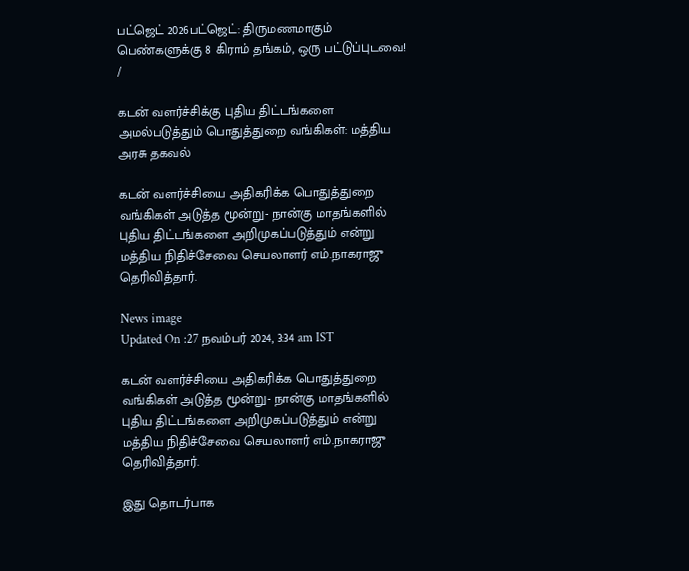பட்ஜெட் 2026பட்ஜெட்: திருமணமாகும் பெண்களுக்கு 8 கிராம் தங்கம், ஒரு பட்டுப்புடவை!
/

கடன் வளர்ச்சிக்கு புதிய திட்டங்களை அமல்படுத்தும் பொதுத்துறை வங்கிகள்: மத்திய அரசு தகவல்

கடன் வளர்ச்சியை அதிகரிக்க பொதுத்துறை வங்கிகள் அடுத்த மூன்று- நான்கு மாதங்களில் புதிய திட்டங்களை அறிமுகப்படுத்தும் என்று மத்திய நிதிச்சேவை செயலாளர் எம்.நாகராஜு தெரிவித்தார்.

News image
Updated On :27 நவம்பர் 2024, 3:34 am IST

கடன் வளர்ச்சியை அதிகரிக்க பொதுத்துறை வங்கிகள் அடுத்த மூன்று- நான்கு மாதங்களில் புதிய திட்டங்களை அறிமுகப்படுத்தும் என்று மத்திய நிதிச்சேவை செயலாளர் எம்.நாகராஜு தெரிவித்தார்.

இது தொடர்பாக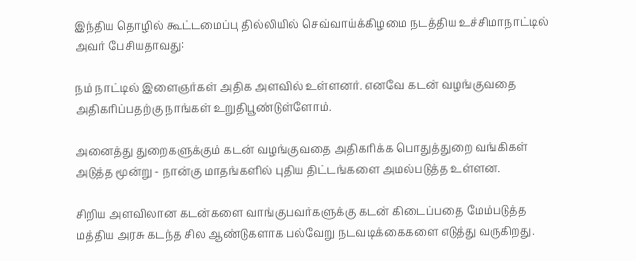இந்திய தொழில் கூட்டமைப்பு தில்லியில் செவ்வாய்க்கிழமை நடத்திய உச்சிமாநாட்டில் அவர் பேசியதாவது:

நம் நாட்டில் இளைஞர்கள் அதிக அளவில் உள்ளனர். எனவே கடன் வழங்குவதை அதிகரிப்பதற்கு நாங்கள் உறுதிபூண்டுள்ளோம்.

அனைத்து துறைகளுக்கும் கடன் வழங்குவதை அதிகரிக்க பொதுத்துறை வங்கிகள் அடுத்த மூன்று - நான்கு மாதங்களில் புதிய திட்டங்களை அமல்படுத்த உள்ளன.

சிறிய அளவிலான கடன்களை வாங்குபவர்களுக்கு கடன் கிடைப்பதை மேம்படுத்த மத்திய அரசு கடந்த சில ஆண்டுகளாக பல்வேறு நடவடிக்கைகளை எடுத்து வருகிறது.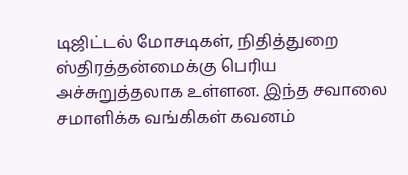டிஜிட்டல் மோசடிகள், நிதித்துறை ஸ்திரத்தன்மைக்கு பெரிய அச்சுறுத்தலாக உள்ளன. இந்த சவாலை சமாளிக்க வங்கிகள் கவனம்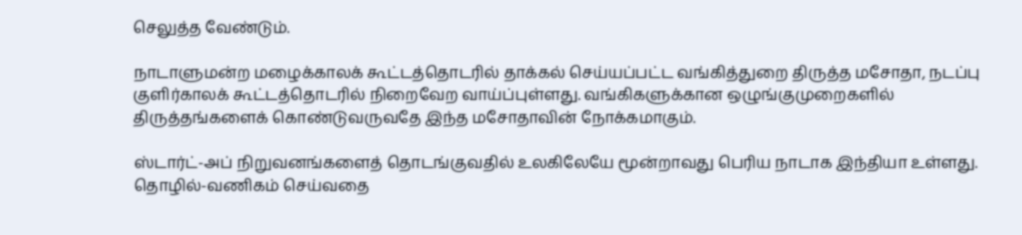செலுத்த வேண்டும்.

நாடாளுமன்ற மழைக்காலக் கூட்டத்தொடரில் தாக்கல் செய்யப்பட்ட வங்கித்துறை திருத்த மசோதா, நடப்பு குளிர்காலக் கூட்டத்தொடரில் நிறைவேற வாய்ப்புள்ளது. வங்கிகளுக்கான ஒழுங்குமுறைகளில் திருத்தங்களைக் கொண்டுவருவதே இந்த மசோதாவின் நோக்கமாகும்.

ஸ்டார்ட்-அப் நிறுவனங்களைத் தொடங்குவதில் உலகிலேயே மூன்றாவது பெரிய நாடாக இந்தியா உள்ளது. தொழில்-வணிகம் செய்வதை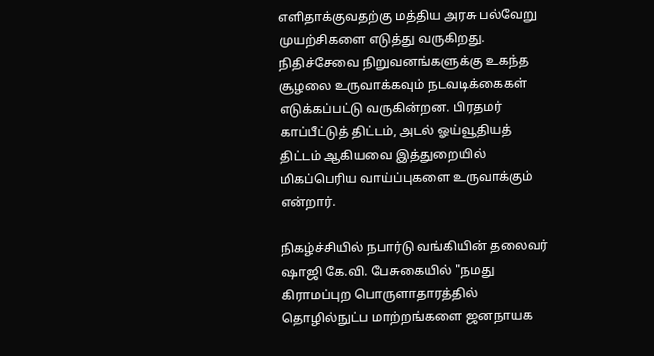எளிதாக்குவதற்கு மத்திய அரசு பல்வேறு முயற்சிகளை எடுத்து வருகிறது. நிதிச்சேவை நிறுவனங்களுக்கு உகந்த சூழலை உருவாக்கவும் நடவடிக்கைகள் எடுக்கப்பட்டு வருகின்றன. பிரதமர் காப்பீட்டுத் திட்டம், அடல் ஓய்வூதியத் திட்டம் ஆகியவை இத்துறையில் மிகப்பெரிய வாய்ப்புகளை உருவாக்கும் என்றார்.

நிகழ்ச்சியில் நபார்டு வங்கியின் தலைவர் ஷாஜி கே.வி. பேசுகையில் "நமது கிராமப்புற பொருளாதாரத்தில் தொழில்நுட்ப மாற்றங்களை ஜனநாயக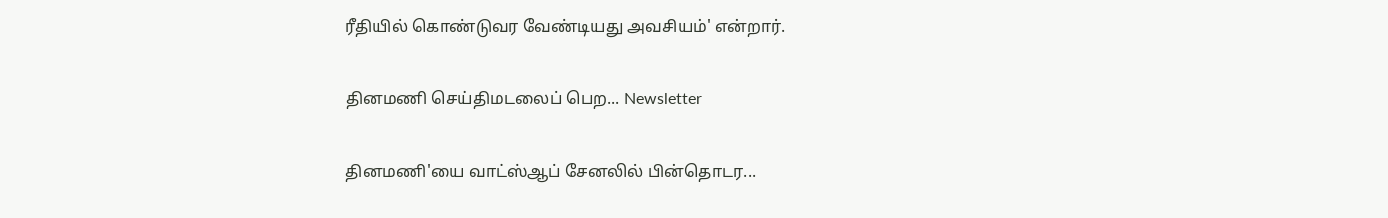ரீதியில் கொண்டுவர வேண்டியது அவசியம்' என்றார்.

தினமணி செய்திமடலைப் பெற... Newsletter

தினமணி'யை வாட்ஸ்ஆப் சேனலில் பின்தொடர...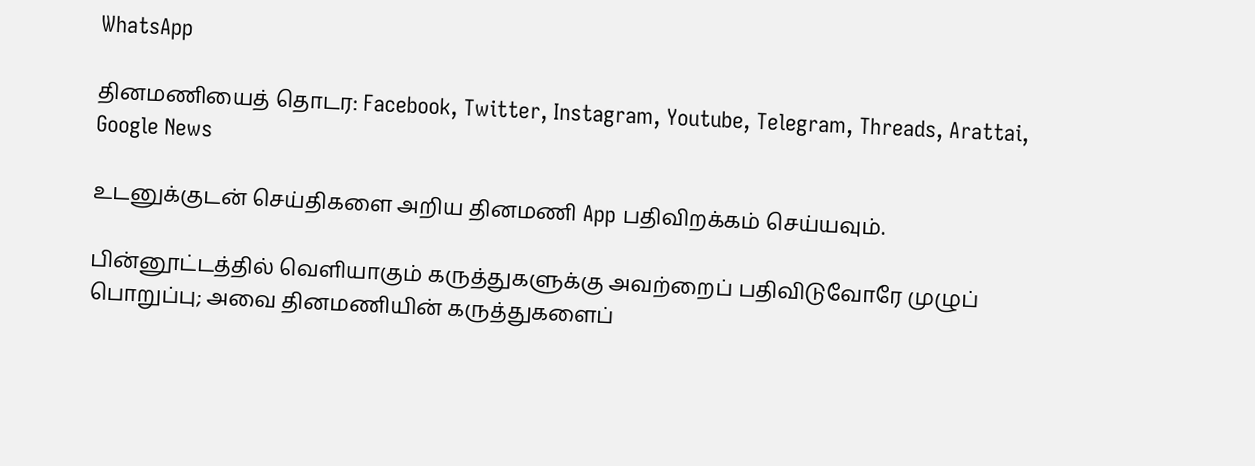WhatsApp

தினமணியைத் தொடர: Facebook, Twitter, Instagram, Youtube, Telegram, Threads, Arattai, Google News

உடனுக்குடன் செய்திகளை அறிய தினமணி App பதிவிறக்கம் செய்யவும்.

பின்னூட்டத்தில் வெளியாகும் கருத்துகளுக்கு அவற்றைப் பதிவிடுவோரே முழுப் பொறுப்பு; அவை தினமணியின் கருத்துகளைப்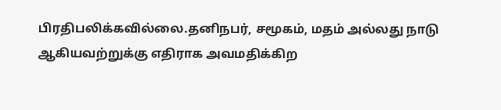பிரதிபலிக்கவில்லை.தனிநபர், சமூகம், மதம் அல்லது நாடு ஆகியவற்றுக்கு எதிராக அவமதிக்கிற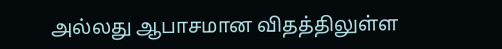அல்லது ஆபாசமான விதத்திலுள்ள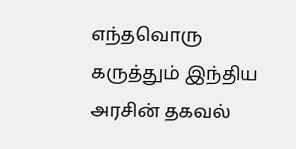எந்தவொரு கருத்தும் இந்திய அரசின் தகவல்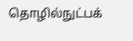தொழில்நுட்பக்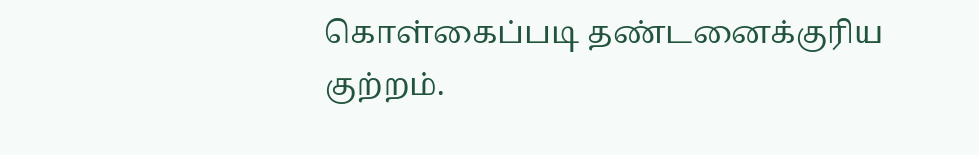கொள்கைப்படி தண்டனைக்குரிய குற்றம்.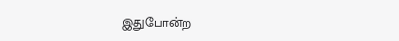இதுபோன்ற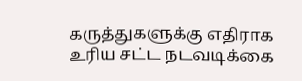கருத்துகளுக்கு எதிராக உரிய சட்ட நடவடிக்கை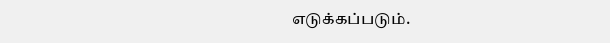எடுக்கப்படும்.